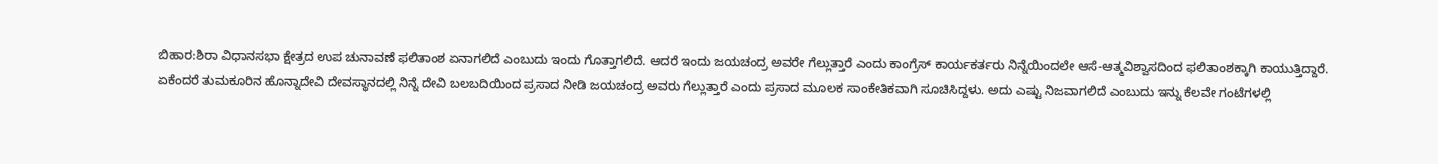ಬಿಹಾರ:ಶಿರಾ ವಿಧಾನಸಭಾ ಕ್ಷೇತ್ರದ ಉಪ ಚುನಾವಣೆ ಫಲಿತಾಂಶ ಏನಾಗಲಿದೆ ಎಂಬುದು ಇಂದು ಗೊತ್ತಾಗಲಿದೆ. ಆದರೆ ಇಂದು ಜಯಚಂದ್ರ ಅವರೇ ಗೆಲ್ಲುತ್ತಾರೆ ಎಂದು ಕಾಂಗ್ರೆಸ್ ಕಾರ್ಯಕರ್ತರು ನಿನ್ನೆಯಿಂದಲೇ ಆಸೆ-ಆತ್ಮವಿಶ್ವಾಸದಿಂದ ಫಲಿತಾಂಶಕ್ಕಾಗಿ ಕಾಯುತ್ತಿದ್ದಾರೆ.
ಏಕೆಂದರೆ ತುಮಕೂರಿನ ಹೊನ್ನಾದೇವಿ ದೇವಸ್ಥಾನದಲ್ಲಿ ನಿನ್ನೆ ದೇವಿ ಬಲಬದಿಯಿಂದ ಪ್ರಸಾದ ನೀಡಿ ಜಯಚಂದ್ರ ಅವರು ಗೆಲ್ಲುತ್ತಾರೆ ಎಂದು ಪ್ರಸಾದ ಮೂಲಕ ಸಾಂಕೇತಿಕವಾಗಿ ಸೂಚಿಸಿದ್ದಳು. ಅದು ಎಷ್ಟು ನಿಜವಾಗಲಿದೆ ಎಂಬುದು ಇನ್ನು ಕೆಲವೇ ಗಂಟೆಗಳಲ್ಲಿ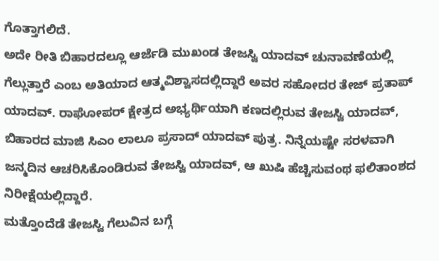ಗೊತ್ತಾಗಲಿದೆ.
ಅದೇ ರೀತಿ ಬಿಹಾರದಲ್ಲೂ ಆರ್ಜೆಡಿ ಮುಖಂಡ ತೇಜಸ್ವಿ ಯಾದವ್ ಚುನಾವಣೆಯಲ್ಲಿ ಗೆಲ್ಲುತ್ತಾರೆ ಎಂಬ ಅತಿಯಾದ ಆತ್ಮವಿಶ್ವಾಸದಲ್ಲಿದ್ದಾರೆ ಅವರ ಸಹೋದರ ತೇಜ್ ಪ್ರತಾಪ್ ಯಾದವ್. ರಾಘೋಪರ್ ಕ್ಷೇತ್ರದ ಅಭ್ಯರ್ಥಿಯಾಗಿ ಕಣದಲ್ಲಿರುವ ತೇಜಸ್ವಿ ಯಾದವ್, ಬಿಹಾರದ ಮಾಜಿ ಸಿಎಂ ಲಾಲೂ ಪ್ರಸಾದ್ ಯಾದವ್ ಪುತ್ರ. ನಿನ್ನೆಯಷ್ಟೇ ಸರಳವಾಗಿ ಜನ್ಮದಿನ ಆಚರಿಸಿಕೊಂಡಿರುವ ತೇಜಸ್ವಿ ಯಾದವ್, ಆ ಖುಷಿ ಹೆಚ್ಚಿಸುವಂಥ ಫಲಿತಾಂಶದ ನಿರೀಕ್ಷೆಯಲ್ಲಿದ್ದಾರೆ.
ಮತ್ತೊಂದೆಡೆ ತೇಜಸ್ವಿ ಗೆಲುವಿನ ಬಗ್ಗೆ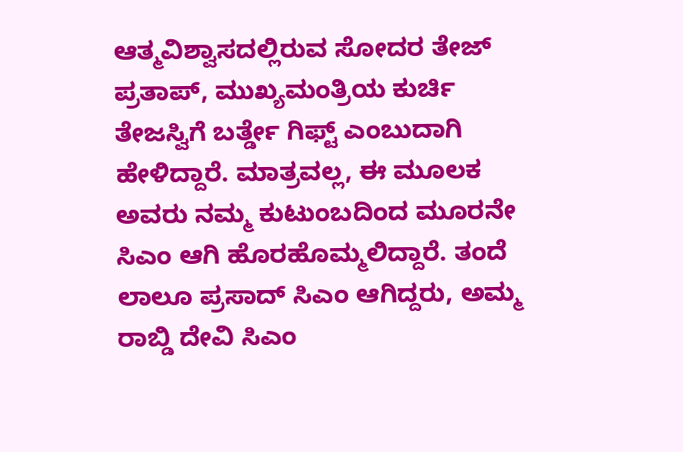ಆತ್ಮವಿಶ್ವಾಸದಲ್ಲಿರುವ ಸೋದರ ತೇಜ್ ಪ್ರತಾಪ್, ಮುಖ್ಯಮಂತ್ರಿಯ ಕುರ್ಚಿ ತೇಜಸ್ವಿಗೆ ಬರ್ತ್ಡೇ ಗಿಫ್ಟ್ ಎಂಬುದಾಗಿ ಹೇಳಿದ್ದಾರೆ. ಮಾತ್ರವಲ್ಲ, ಈ ಮೂಲಕ ಅವರು ನಮ್ಮ ಕುಟುಂಬದಿಂದ ಮೂರನೇ ಸಿಎಂ ಆಗಿ ಹೊರಹೊಮ್ಮಲಿದ್ದಾರೆ. ತಂದೆ ಲಾಲೂ ಪ್ರಸಾದ್ ಸಿಎಂ ಆಗಿದ್ದರು, ಅಮ್ಮ ರಾಬ್ಡಿ ದೇವಿ ಸಿಎಂ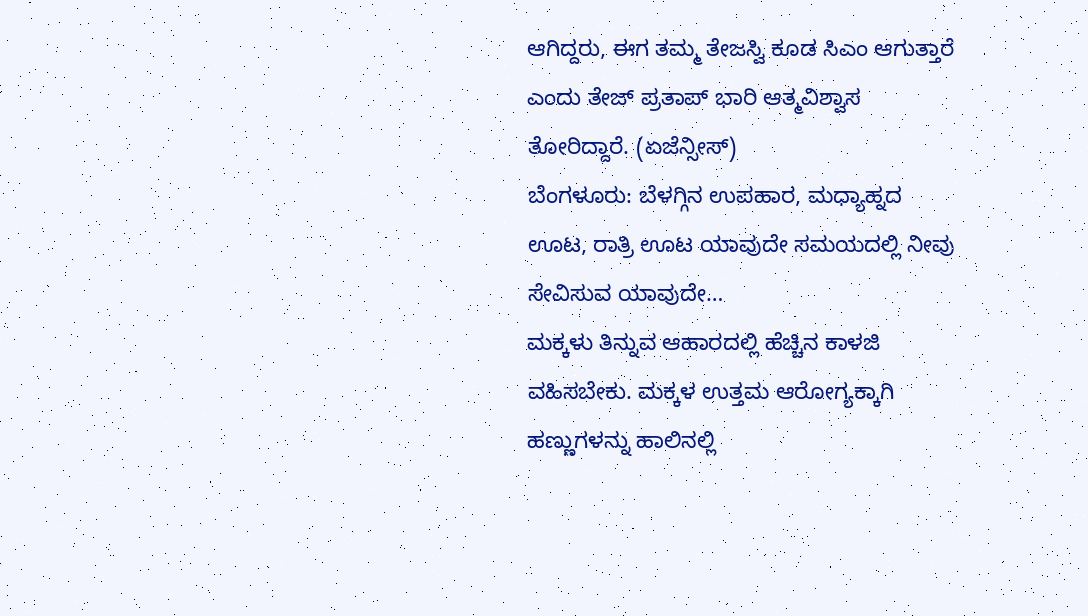ಆಗಿದ್ದರು, ಈಗ ತಮ್ಮ ತೇಜಸ್ವಿ ಕೂಡ ಸಿಎಂ ಆಗುತ್ತಾರೆ ಎಂದು ತೇಜ್ ಪ್ರತಾಪ್ ಭಾರಿ ಆತ್ಮವಿಶ್ವಾಸ ತೋರಿದ್ದಾರೆ. (ಏಜೆನ್ಸೀಸ್)
ಬೆಂಗಳೂರು: ಬೆಳಗ್ಗಿನ ಉಪಹಾರ, ಮಧ್ಯಾಹ್ನದ ಊಟ, ರಾತ್ರಿ ಊಟ ಯಾವುದೇ ಸಮಯದಲ್ಲಿ ನೀವು ಸೇವಿಸುವ ಯಾವುದೇ…
ಮಕ್ಕಳು ತಿನ್ನುವ ಆಹಾರದಲ್ಲಿ ಹೆಚ್ಚಿನ ಕಾಳಜಿ ವಹಿಸಬೇಕು. ಮಕ್ಕಳ ಉತ್ತಮ ಆರೋಗ್ಯಕ್ಕಾಗಿ ಹಣ್ಣುಗಳನ್ನು ಹಾಲಿನಲ್ಲಿ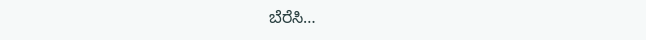ಬೆರೆಸಿ…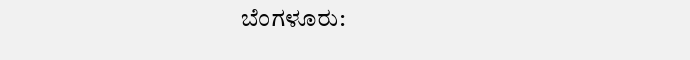ಬೆಂಗಳೂರು: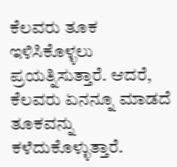ಕೆಲವರು ತೂಕ ಇಳಿಸಿಕೊಳ್ಳಲು ಪ್ರಯತ್ನಿಸುತ್ತಾರೆ. ಆದರೆ, ಕೆಲವರು ಏನನ್ನೂ ಮಾಡದೆ ತೂಕವನ್ನು ಕಳೆದುಕೊಳ್ಳುತ್ತಾರೆ.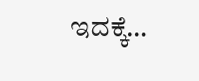ಇದಕ್ಕೆ…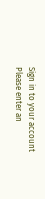Sign in to your account
Please enter an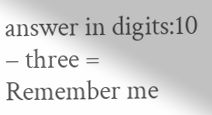answer in digits:10 − three =
Remember me